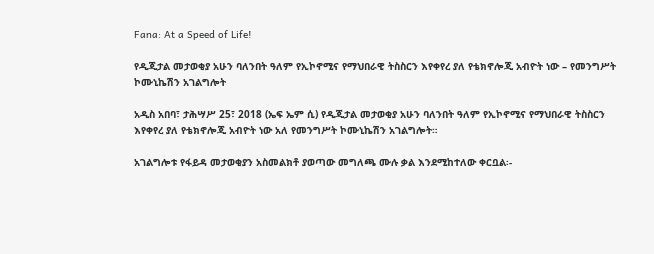Fana: At a Speed of Life!

የዲጂታል መታወቂያ አሁን ባለንበት ዓለም የኢኮኖሚና የማህበራዊ ትስስርን እየቀየረ ያለ የቴክኖሎጂ አብዮት ነው – የመንግሥት ኮሙኒኬሽን አገልግሎት

አዲስ አበባ፣ ታሕሣሥ 25፣ 2018 (ኤፍ ኤም ሲ) የዲጂታል መታወቂያ አሁን ባለንበት ዓለም የኢኮኖሚና የማህበራዊ ትስስርን እየቀየረ ያለ የቴክኖሎጂ አብዮት ነው አለ የመንግሥት ኮሙኒኬሽን አገልግሎት።

አገልግሎቱ የፋይዳ መታወቂያን አስመልክቶ ያወጣው መግለጫ ሙሉ ቃል እንደሚከተለው ቀርቧል፡-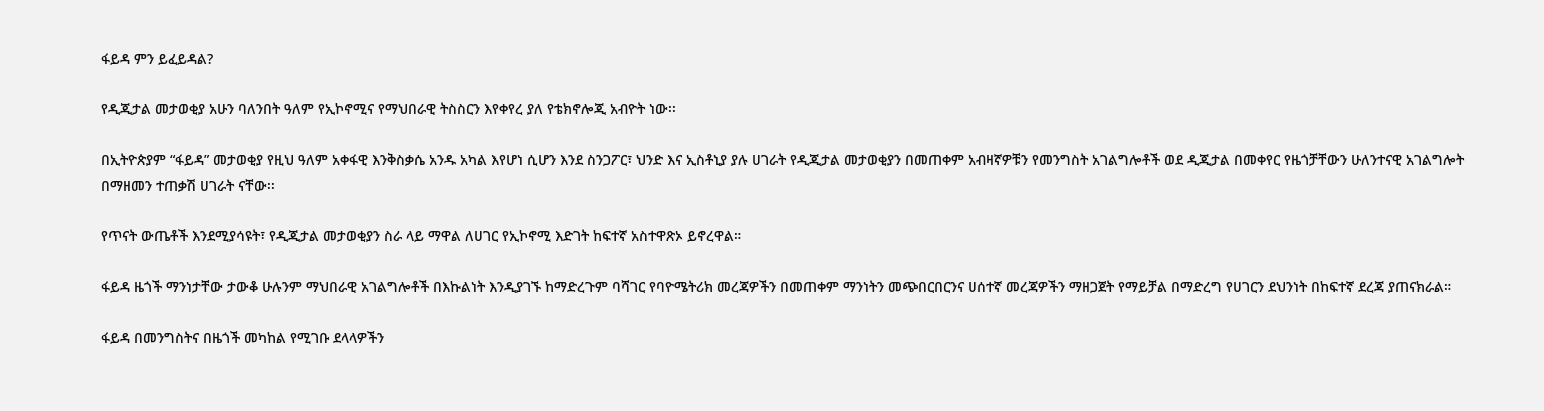ፋይዳ ምን ይፈይዳል?

የዲጂታል መታወቂያ አሁን ባለንበት ዓለም የኢኮኖሚና የማህበራዊ ትስስርን እየቀየረ ያለ የቴክኖሎጂ አብዮት ነው፡፡

በኢትዮጵያም “ፋይዳ” መታወቂያ የዚህ ዓለም አቀፋዊ እንቅስቃሴ አንዱ አካል እየሆነ ሲሆን እንደ ስንጋፖር፣ ህንድ እና ኢስቶኒያ ያሉ ሀገራት የዲጂታል መታወቂያን በመጠቀም አብዛኛዎቹን የመንግስት አገልግሎቶች ወደ ዲጂታል በመቀየር የዜጎቻቸውን ሁለንተናዊ አገልግሎት በማዘመን ተጠቃሽ ሀገራት ናቸው፡፡

የጥናት ውጤቶች እንደሚያሳዩት፣ የዲጂታል መታወቂያን ስራ ላይ ማዋል ለሀገር የኢኮኖሚ እድገት ከፍተኛ አስተዋጽኦ ይኖረዋል።

ፋይዳ ዜጎች ማንነታቸው ታውቆ ሁሉንም ማህበራዊ አገልግሎቶች በእኩልነት እንዲያገኙ ከማድረጉም ባሻገር የባዮሜትሪክ መረጃዎችን በመጠቀም ማንነትን መጭበርበርንና ሀሰተኛ መረጃዎችን ማዘጋጀት የማይቻል በማድረግ የሀገርን ደህንነት በከፍተኛ ደረጃ ያጠናክራል።

ፋይዳ በመንግስትና በዜጎች መካከል የሚገቡ ደላላዎችን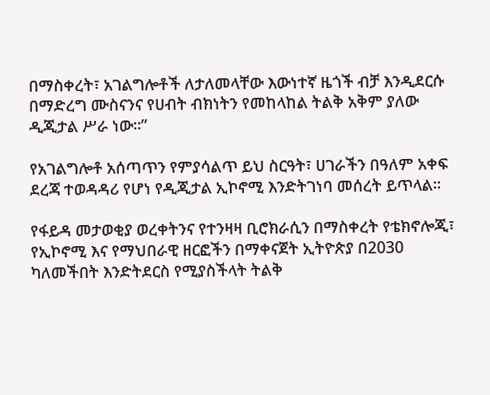በማስቀረት፣ አገልግሎቶች ለታለመላቸው እውነተኛ ዜጎች ብቻ እንዲደርሱ በማድረግ ሙስናንና የሀብት ብክነትን የመከላከል ትልቅ አቅም ያለው ዲጂታል ሥራ ነው።”

የአገልግሎቶ አሰጣጥን የምያሳልጥ ይህ ስርዓት፣ ሀገራችን በዓለም አቀፍ ደረጃ ተወዳዳሪ የሆነ የዲጂታል ኢኮኖሚ እንድትገነባ መሰረት ይጥላል።

የፋይዳ መታወቂያ ወረቀትንና የተንዛዛ ቢሮክራሲን በማስቀረት የቴክኖሎጂ፣ የኢኮኖሚ እና የማህበራዊ ዘርፎችን በማቀናጀት ኢትዮጵያ በ2030 ካለመችበት እንድትደርስ የሚያስችላት ትልቅ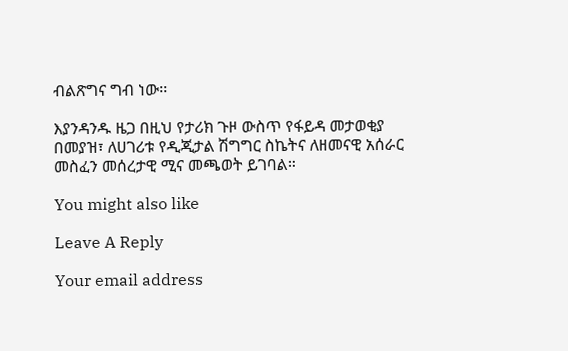ብልጽግና ግብ ነው፡፡

እያንዳንዱ ዜጋ በዚህ የታሪክ ጉዞ ውስጥ የፋይዳ መታወቂያ በመያዝ፣ ለሀገሪቱ የዲጂታል ሽግግር ስኬትና ለዘመናዊ አሰራር መስፈን መሰረታዊ ሚና መጫወት ይገባል።

You might also like

Leave A Reply

Your email address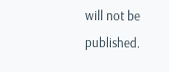will not be published.